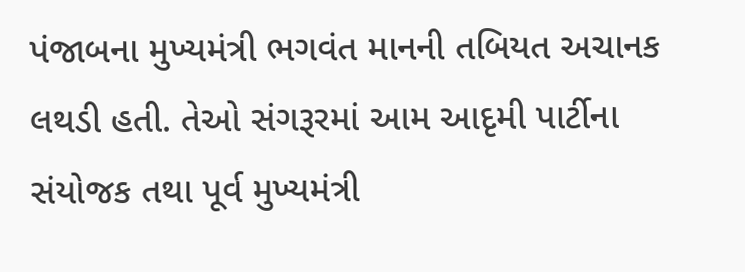પંજાબના મુખ્યમંત્રી ભગવંત માનની તબિયત અચાનક લથડી હતી. તેઓ સંગરૂરમાં આમ આદૃમી પાર્ટીના સંયોજક તથા પૂર્વ મુખ્યમંત્રી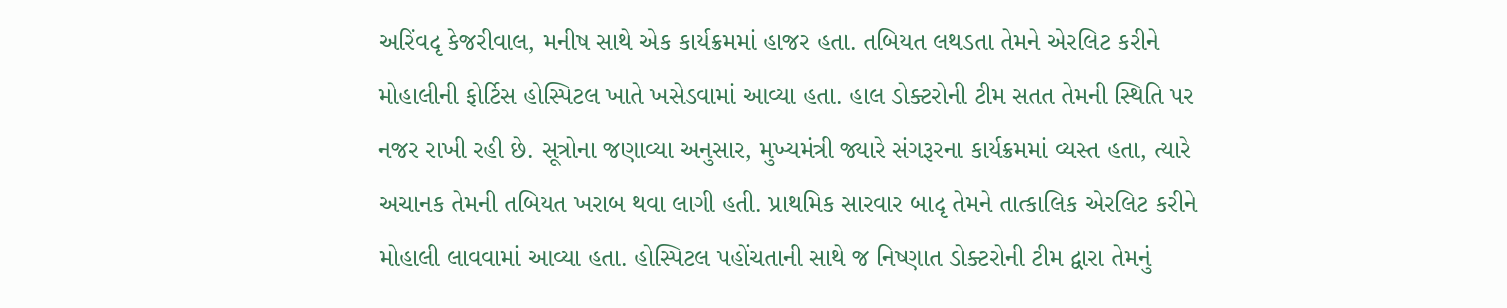અરિંવદૃ કેજરીવાલ, મનીષ સાથે એક કાર્યક્રમમાં હાજર હતા. તબિયત લથડતા તેમને એરલિટ કરીને મોહાલીની ફોર્ટિસ હોસ્પિટલ ખાતે ખસેડવામાં આવ્યા હતા. હાલ ડોક્ટરોની ટીમ સતત તેમની સ્થિતિ પર નજર રાખી રહી છે. સૂત્રોના જણાવ્યા અનુસાર, મુખ્યમંત્રી જ્યારે સંગરૂરના કાર્યક્રમમાં વ્યસ્ત હતા, ત્યારે અચાનક તેમની તબિયત ખરાબ થવા લાગી હતી. પ્રાથમિક સારવાર બાદૃ તેમને તાત્કાલિક એરલિટ કરીને મોહાલી લાવવામાં આવ્યા હતા. હોસ્પિટલ પહોંચતાની સાથે જ નિષ્ણાત ડોક્ટરોની ટીમ દ્વારા તેમનું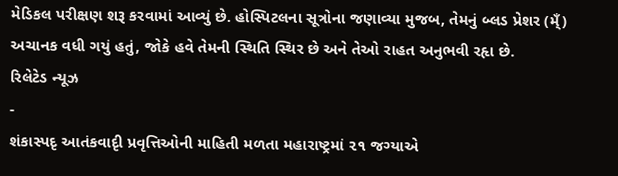મેડિકલ પરીક્ષણ શરૂ કરવામાં આવ્યું છે. હોસ્પિટલના સૂત્રોના જણાવ્યા મુજબ, તેમનું બ્લડ પ્રેશર (મ્ઁ) અચાનક વધી ગયું હતું, જોકે હવે તેમની સ્થિતિ સ્થિર છે અને તેઓ રાહત અનુભવી રહૃા છે.
રિલેટેડ ન્યૂઝ
-
શંકાસ્પદૃ આતંકવાદૃી પ્રવૃત્તિઓની માહિતી મળતા મહારાષ્ટ્રમાં ૨૧ જગ્યાએ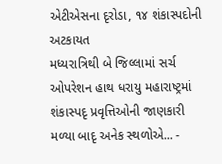એટીએસના દૃરોડા, ૧૪ શંકાસ્પદોની અટકાયત
મધ્યરાત્રિથી બે જિલ્લામાં સર્ચ ઓપરેશન હાથ ધરાયુ મહારાષ્ટ્રમાં શંકાસ્પદૃ પ્રવૃત્તિઓની જાણકારી મળ્યા બાદૃ અનેક સ્થળોએ... -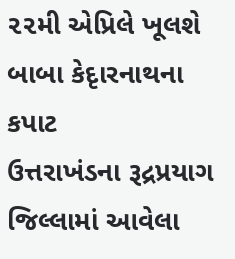૨૨મી એપ્રિલે ખૂલશે બાબા કેદૃારનાથના કપાટ
ઉત્તરાખંડના રૂદ્રપ્રયાગ જિલ્લામાં આવેલા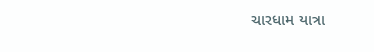ચારધામ યાત્રા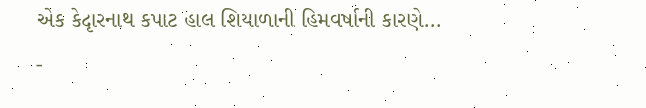એક કેદૃારનાથ કપાટ હાલ શિયાળાની હિમવર્ષાની કારણે... -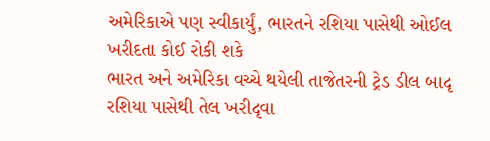અમેરિકાએ પણ સ્વીકાર્યું, ભારતને રશિયા પાસેથી ઓઈલ ખરીદતા કોઈ રોકી શકે
ભારત અને અમેરિકા વચ્ચે થયેલી તાજેતરની ટ્રેડ ડીલ બાદૃ રશિયા પાસેથી તેલ ખરીદૃવા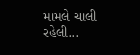મામલે ચાલી રહેલી...